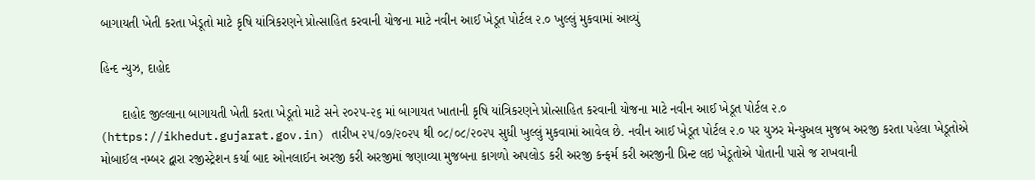બાગાયતી ખેતી કરતા ખેડૂતો માટે કૃષિ યાંત્રિકરણને પ્રોત્સાહિત કરવાની યોજના માટે નવીન આઈ ખેડૂત પોર્ટલ ૨.૦ ખુલ્લું મુકવામાં આવ્યું

હિન્દ ન્યુઝ, દાહોદ

      દાહોદ જીલ્લાના બાગાયતી ખેતી કરતા ખેડૂતો માટે સને ૨૦૨૫-૨૬ માં બાગાયત ખાતાની કૃષિ યાંત્રિકરણને પ્રોત્સાહિત કરવાની યોજના માટે નવીન આઈ ખેડૂત પોર્ટલ ૨.૦ (https://ikhedut.gujarat.gov.in) તારીખ ૨૫/૦૭/૨૦૨૫ થી ૦૮/૦૮/૨૦૨૫ સુધી ખુલ્લું મુકવામાં આવેલ છે. નવીન આઈ ખેડૂત પોર્ટલ ૨.૦ પર યુઝર મેન્યુઅલ મુજબ અરજી કરતા પહેલા ખેડૂતોએ મોબાઈલ નમ્બર દ્વારા રજીસ્ટ્રેશન કર્યા બાદ ઓનલાઈન અરજી કરી અરજીમાં જણાવ્યા મુજબના કાગળો અપલોડ કરી અરજી કન્ફર્મ કરી અરજીની પ્રિન્ટ લઇ ખેડૂતોએ પોતાની પાસે જ રાખવાની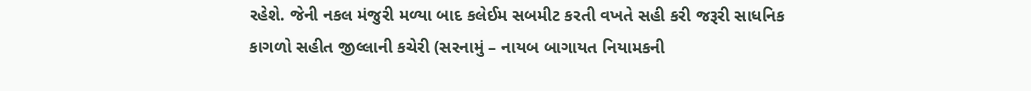રહેશે. જેની નકલ મંજુરી મળ્યા બાદ કલેઈમ સબમીટ કરતી વખતે સહી કરી જરૂરી સાધનિક કાગળો સહીત જીલ્લાની કચેરી (સરનામું – નાયબ બાગાયત નિયામકની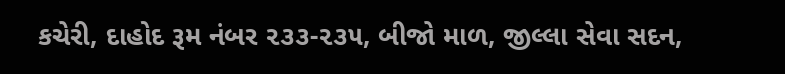કચેરી, દાહોદ રૂમ નંબર ૨૩૩-૨૩૫, બીજો માળ, જીલ્લા સેવા સદન,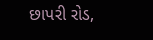છાપરી રોડ,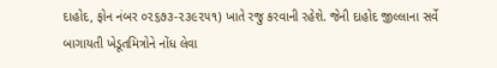દાહોદ, ફોન નંબર ૦૨૬૭૩-૨૩૯૨૫૧) ખાતે રજુ કરવાની રહેશે. જેની દાહોદ જીલ્લાના સર્વે બાગાયતી ખેડૂતમિત્રોને નોંધ લેવા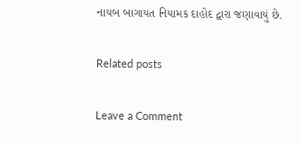નાયબ બાગાયત નિયામક દાહોદ દ્વારા જણાવાયું છે.

Related posts

Leave a Comment